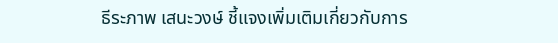ธีระภาพ เสนะวงษ์ ชี้แจงเพิ่มเติมเกี่ยวกับการ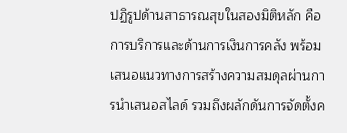ปฏิรูปด้านสาธารณสุขในสองมิติหลัก คือการบริการและด้านการเงินการคลัง พร้อมเสนอแนวทางการสร้างความสมดุลผ่านการนำเสนอสไลด์ รวมถึงผลักดันการจัดตั้งค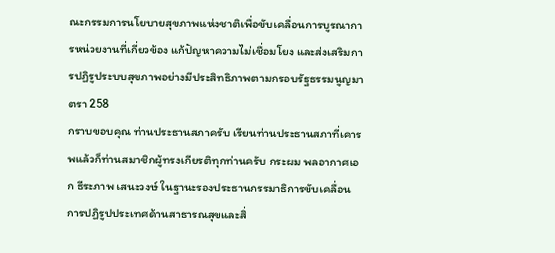ณะกรรมการนโยบายสุขภาพแห่งชาติเพื่อขับเคลื่อนการบูรณาการหน่วยงานที่เกี่ยวข้อง แก้ปัญหาความไม่เชื่อมโยง และส่งเสริมการปฏิรูประบบสุขภาพอย่างมีประสิทธิภาพตามกรอบรัฐธรรมนูญมาตรา 258
กราบขอบคุณ ท่านประธานสภาครับ เรียนท่านประธานสภาที่เคารพแล้วก็ท่านสมาชิกผู้ทรงเกียรติทุกท่านครับ กระผม พลอากาศเอก ธีระภาพ เสนะวงษ์ ในฐานะรองประธานกรรมาธิการขับเคลื่อน การปฏิรูปประเทศด้านสาธารณสุขและสิ่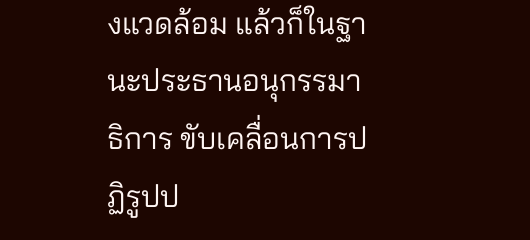งแวดล้อม แล้วก็ในฐานะประธานอนุกรรมาธิการ ขับเคลื่อนการปฏิรูปป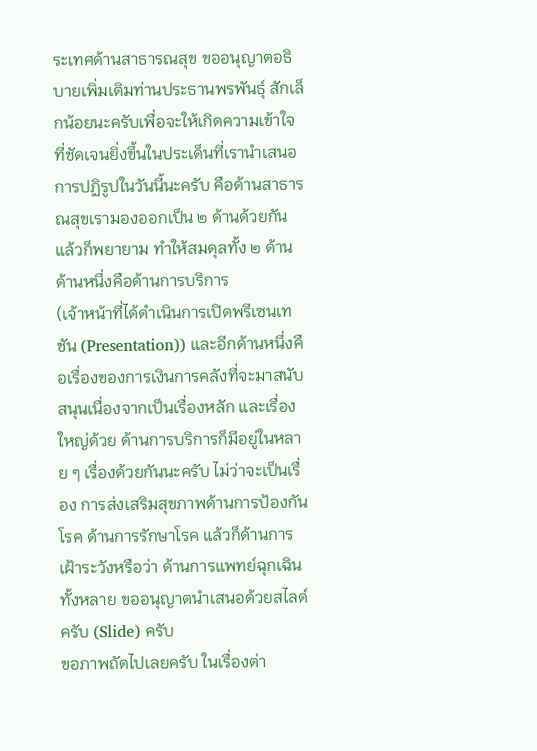ระเทศด้านสาธารณสุข ขออนุญาตอธิบายเพิ่มเติมท่านประธานพรพันธุ์ สักเล็กน้อยนะครับเพื่อจะให้เกิดความเข้าใจที่ชัดเจนยิ่งขึ้นในประเด็นที่เรานําเสนอ การปฏิรูปในวันนี้นะครับ คือด้านสาธารณสุขเรามองออกเป็น ๒ ด้านด้วยกัน แล้วก็พยายาม ทําให้สมดุลทั้ง ๒ ด้าน ด้านหนึ่งคือด้านการบริการ
(เจ้าหน้าที่ได้ดําเนินการเปิดพรีเซนเทชัน (Presentation)) และอีกด้านหนึ่งคือเรื่องของการเงินการคลังที่จะมาสนับสนุนเนื่องจากเป็นเรื่องหลัก และเรื่องใหญ่ด้วย ด้านการบริการก็มีอยู่ในหลาย ๆ เรื่องด้วยกันนะครับ ไม่ว่าจะเป็นเรื่อง การส่งเสริมสุขภาพด้านการป้องกันโรค ด้านการรักษาโรค แล้วก็ด้านการเฝ้าระวังหรือว่า ด้านการแพทย์ฉุกเฉินทั้งหลาย ขออนุญาตนําเสนอด้วยสไลด์ครับ (Slide) ครับ
ขอภาพถัดไปเลยครับ ในเรื่องต่า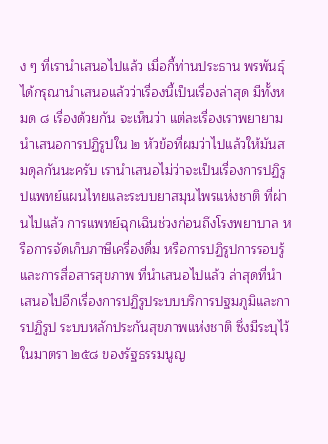ง ๆ ที่เรานําเสนอไปแล้ว เมื่อกี้ท่านประธาน พรพันธุ์ได้กรุณานําเสนอแล้วว่าเรื่องนี้เป็นเรื่องล่าสุด มีทั้งหมด ๘ เรื่องด้วยกัน จะเห็นว่า แต่ละเรื่องเราพยายามนําเสนอการปฏิรูปใน ๒ หัวข้อที่ผมว่าไปแล้วให้มันสมดุลกันนะครับ เรานําเสนอไม่ว่าจะเป็นเรื่องการปฏิรูปแพทย์แผนไทยและระบบยาสมุนไพรแห่งชาติ ที่ผ่านไปแล้ว การแพทย์ฉุกเฉินช่วงก่อนถึงโรงพยาบาล หรือการจัดเก็บภาษีเครื่องดื่ม หรือการปฏิรูปการรอบรู้และการสื่อสารสุขภาพ ที่นําเสนอไปแล้ว ล่าสุดที่นําเสนอไปอีกเรื่องการปฏิรูประบบบริการปฐมภูมิและการปฏิรูป ระบบหลักประกันสุขภาพแห่งชาติ ซึ่งมีระบุไว้ในมาตรา ๒๕๘ ของรัฐธรรมนูญ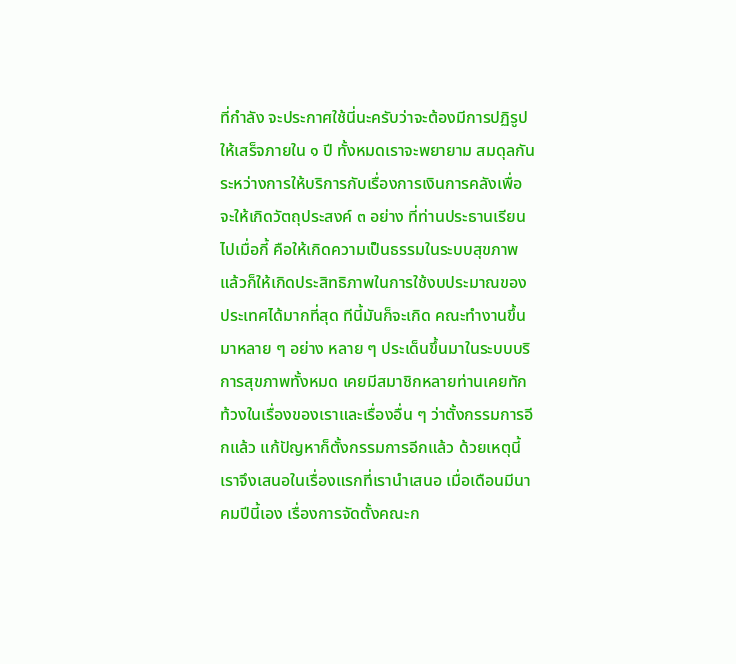ที่กําลัง จะประกาศใช้นี่นะครับว่าจะต้องมีการปฏิรูปให้เสร็จภายใน ๑ ปี ทั้งหมดเราจะพยายาม สมดุลกันระหว่างการให้บริการกับเรื่องการเงินการคลังเพื่อจะให้เกิดวัตถุประสงค์ ๓ อย่าง ที่ท่านประธานเรียนไปเมื่อกี้ คือให้เกิดความเป็นธรรมในระบบสุขภาพ แล้วก็ให้เกิดประสิทธิภาพในการใช้งบประมาณของประเทศได้มากที่สุด ทีนี้มันก็จะเกิด คณะทํางานขึ้นมาหลาย ๆ อย่าง หลาย ๆ ประเด็นขึ้นมาในระบบบริการสุขภาพทั้งหมด เคยมีสมาชิกหลายท่านเคยทักท้วงในเรื่องของเราและเรื่องอื่น ๆ ว่าตั้งกรรมการอีกแล้ว แก้ปัญหาก็ตั้งกรรมการอีกแล้ว ด้วยเหตุนี้เราจึงเสนอในเรื่องแรกที่เรานําเสนอ เมื่อเดือนมีนาคมปีนี้เอง เรื่องการจัดตั้งคณะก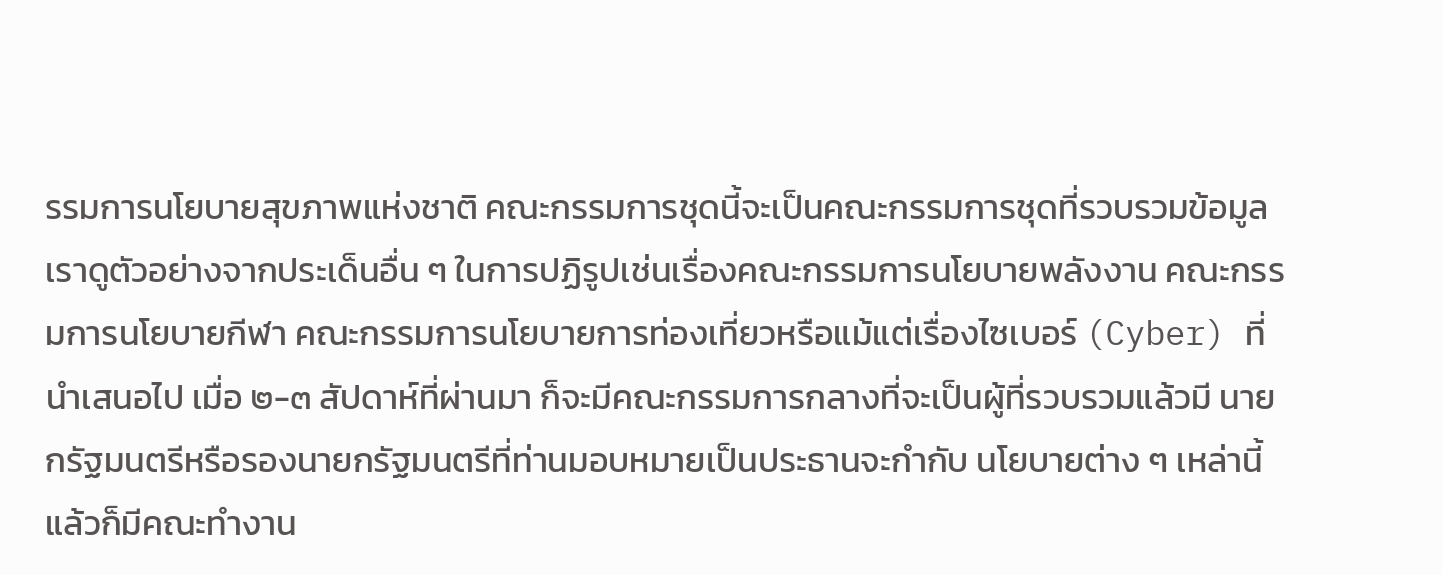รรมการนโยบายสุขภาพแห่งชาติ คณะกรรมการชุดนี้จะเป็นคณะกรรมการชุดที่รวบรวมข้อมูล เราดูตัวอย่างจากประเด็นอื่น ๆ ในการปฏิรูปเช่นเรื่องคณะกรรมการนโยบายพลังงาน คณะกรรมการนโยบายกีฬา คณะกรรมการนโยบายการท่องเที่ยวหรือแม้แต่เรื่องไซเบอร์ (Cyber) ที่นําเสนอไป เมื่อ ๒-๓ สัปดาห์ที่ผ่านมา ก็จะมีคณะกรรมการกลางที่จะเป็นผู้ที่รวบรวมแล้วมี นายกรัฐมนตรีหรือรองนายกรัฐมนตรีที่ท่านมอบหมายเป็นประธานจะกํากับ นโยบายต่าง ๆ เหล่านี้แล้วก็มีคณะทํางาน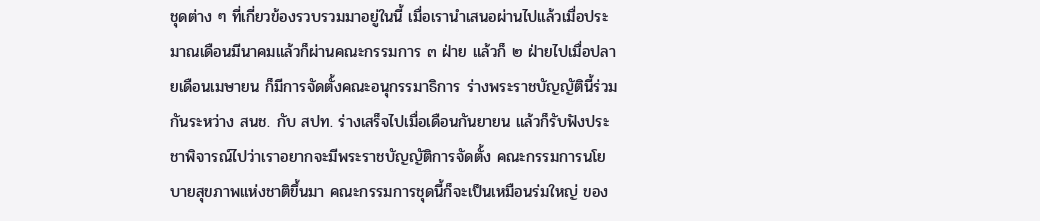ชุดต่าง ๆ ที่เกี่ยวข้องรวบรวมมาอยู่ในนี้ เมื่อเรานําเสนอผ่านไปแล้วเมื่อประมาณเดือนมีนาคมแล้วก็ผ่านคณะกรรมการ ๓ ฝ่าย แล้วก็ ๒ ฝ่ายไปเมื่อปลายเดือนเมษายน ก็มีการจัดตั้งคณะอนุกรรมาธิการ ร่างพระราชบัญญัตินี้ร่วมกันระหว่าง สนช. กับ สปท. ร่างเสร็จไปเมื่อเดือนกันยายน แล้วก็รับฟังประชาพิจารณ์ไปว่าเราอยากจะมีพระราชบัญญัติการจัดตั้ง คณะกรรมการนโยบายสุขภาพแห่งชาติขึ้นมา คณะกรรมการชุดนี้ก็จะเป็นเหมือนร่มใหญ่ ของ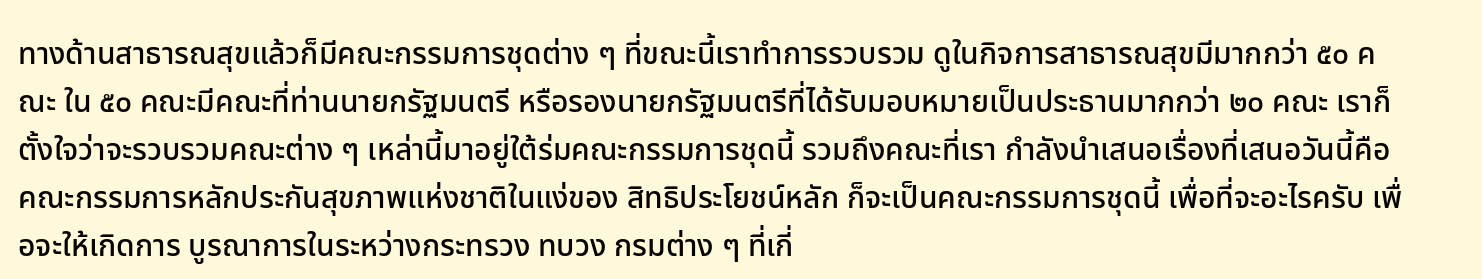ทางด้านสาธารณสุขแล้วก็มีคณะกรรมการชุดต่าง ๆ ที่ขณะนี้เราทําการรวบรวม ดูในกิจการสาธารณสุขมีมากกว่า ๕๐ คณะ ใน ๕๐ คณะมีคณะที่ท่านนายกรัฐมนตรี หรือรองนายกรัฐมนตรีที่ได้รับมอบหมายเป็นประธานมากกว่า ๒๐ คณะ เราก็ตั้งใจว่าจะรวบรวมคณะต่าง ๆ เหล่านี้มาอยู่ใต้ร่มคณะกรรมการชุดนี้ รวมถึงคณะที่เรา กําลังนําเสนอเรื่องที่เสนอวันนี้คือคณะกรรมการหลักประกันสุขภาพแห่งชาติในแง่ของ สิทธิประโยชน์หลัก ก็จะเป็นคณะกรรมการชุดนี้ เพื่อที่จะอะไรครับ เพื่อจะให้เกิดการ บูรณาการในระหว่างกระทรวง ทบวง กรมต่าง ๆ ที่เกี่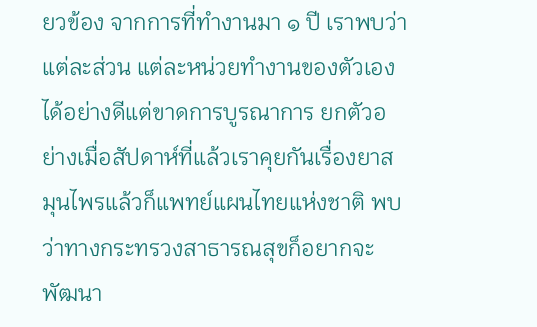ยวข้อง จากการที่ทํางานมา ๑ ปี เราพบว่าแต่ละส่วน แต่ละหน่วยทํางานของตัวเองได้อย่างดีแต่ขาดการบูรณาการ ยกตัวอย่างเมื่อสัปดาห์ที่แล้วเราคุยกันเรื่องยาสมุนไพรแล้วก็แพทย์แผนไทยแห่งชาติ พบว่าทางกระทรวงสาธารณสุขก็อยากจะพัฒนา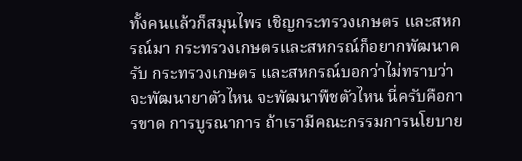ทั้งคนแล้วก็สมุนไพร เชิญกระทรวงเกษตร และสหกรณ์มา กระทรวงเกษตรและสหกรณ์ก็อยากพัฒนาครับ กระทรวงเกษตร และสหกรณ์บอกว่าไม่ทราบว่าจะพัฒนายาตัวไหน จะพัฒนาพืชตัวไหน นี่ครับคือการขาด การบูรณาการ ถ้าเรามีคณะกรรมการนโยบาย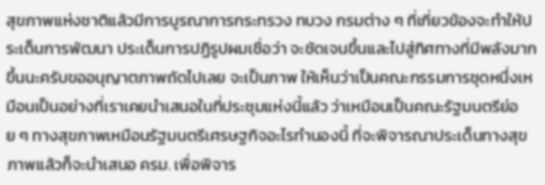สุขภาพแห่งชาติแล้วมีการบูรณาการกระทรวง ทบวง กรมต่าง ๆ ที่เกี่ยวข้องจะทําให้ประเด็นการพัฒนา ประเด็นการปฏิรูปผมเชื่อว่า จะชัดเจนขึ้นและไปสู่ทิศทางที่มีพลังมากขึ้นนะครับขออนุญาตภาพถัดไปเลย จะเป็นภาพ ให้เห็นว่าเป็นคณะกรรมการชุดหนึ่งเหมือนเป็นอย่างที่เราเคยนําเสนอในที่ประชุมแห่งนี้แล้ว ว่าเหมือนเป็นคณะรัฐมนตรีย่อย ๆ ทางสุขภาพเหมือนรัฐมนตรีเศรษฐกิจอะไรทํานองนี้ ที่จะพิจารณาประเด็นทางสุขภาพแล้วก็จะนําเสนอ ครม. เพื่อพิจาร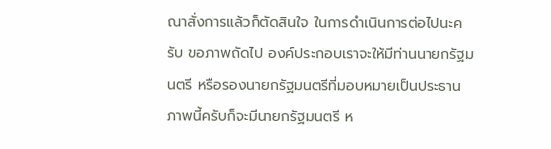ณาสั่งการแล้วก็ตัดสินใจ ในการดําเนินการต่อไปนะครับ ขอภาพถัดไป องค์ประกอบเราจะให้มีท่านนายกรัฐมนตรี หรือรองนายกรัฐมนตรีที่มอบหมายเป็นประธาน ภาพนี้ครับก็จะมีนายกรัฐมนตรี ห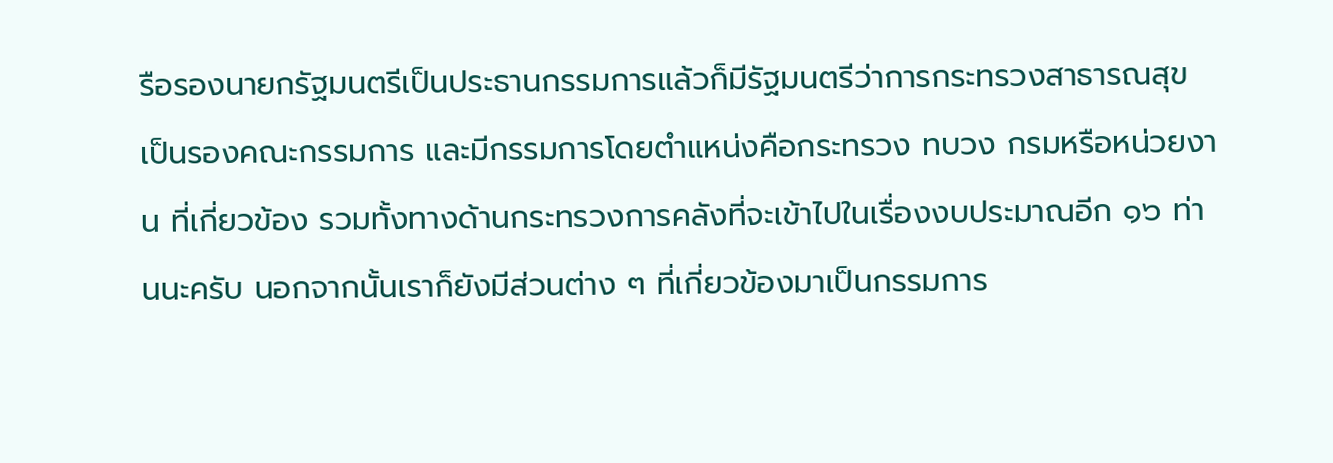รือรองนายกรัฐมนตรีเป็นประธานกรรมการแล้วก็มีรัฐมนตรีว่าการกระทรวงสาธารณสุข เป็นรองคณะกรรมการ และมีกรรมการโดยตําแหน่งคือกระทรวง ทบวง กรมหรือหน่วยงาน ที่เกี่ยวข้อง รวมทั้งทางด้านกระทรวงการคลังที่จะเข้าไปในเรื่องงบประมาณอีก ๑๖ ท่านนะครับ นอกจากนั้นเราก็ยังมีส่วนต่าง ๆ ที่เกี่ยวข้องมาเป็นกรรมการ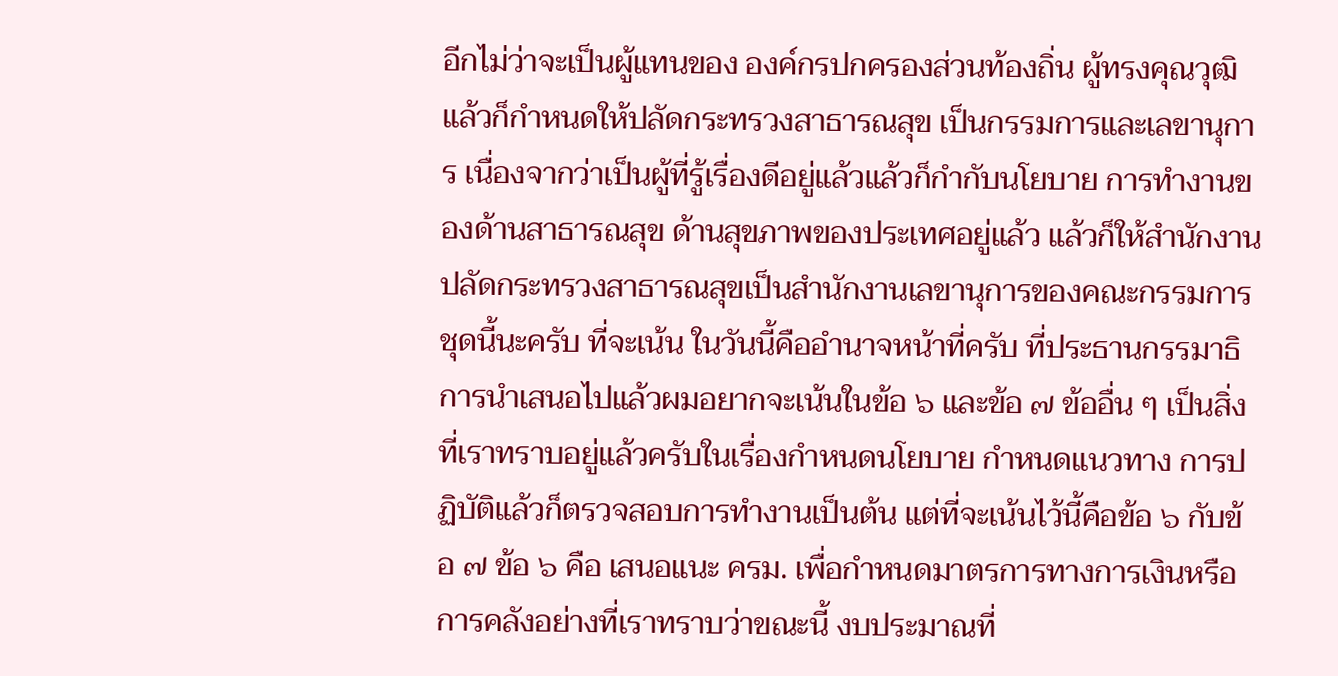อีกไม่ว่าจะเป็นผู้แทนของ องค์กรปกครองส่วนท้องถิ่น ผู้ทรงคุณวุฒิ แล้วก็กําหนดให้ปลัดกระทรวงสาธารณสุข เป็นกรรมการและเลขานุการ เนื่องจากว่าเป็นผู้ที่รู้เรื่องดีอยู่แล้วแล้วก็กํากับนโยบาย การทํางานของด้านสาธารณสุข ด้านสุขภาพของประเทศอยู่แล้ว แล้วก็ให้สํานักงาน ปลัดกระทรวงสาธารณสุขเป็นสํานักงานเลขานุการของคณะกรรมการชุดนี้นะครับ ที่จะเน้น ในวันนี้คืออํานาจหน้าที่ครับ ที่ประธานกรรมาธิการนําเสนอไปแล้วผมอยากจะเน้นในข้อ ๖ และข้อ ๗ ข้ออื่น ๆ เป็นสิ่งที่เราทราบอยู่แล้วครับในเรื่องกําหนดนโยบาย กําหนดแนวทาง การปฏิบัติแล้วก็ตรวจสอบการทํางานเป็นต้น แต่ที่จะเน้นไว้นี้คือข้อ ๖ กับข้อ ๗ ข้อ ๖ คือ เสนอแนะ ครม. เพื่อกําหนดมาตรการทางการเงินหรือการคลังอย่างที่เราทราบว่าขณะนี้ งบประมาณที่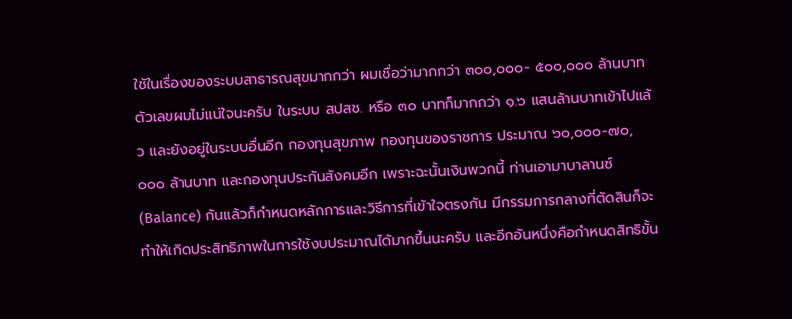ใช้ในเรื่องของระบบสาธารณสุขมากกว่า ผมเชื่อว่ามากกว่า ๓๐๐,๐๐๐- ๕๐๐,๐๐๐ ล้านบาท ตัวเลขผมไม่แน่ใจนะครับ ในระบบ สปสช. หรือ ๓๐ บาทก็มากกว่า ๑.๖ แสนล้านบาทเข้าไปแล้ว และยังอยู่ในระบบอื่นอีก กองทุนสุขภาพ กองทุนของราชการ ประมาณ ๖๐,๐๐๐-๗๐,๐๐๐ ล้านบาท และกองทุนประกันสังคมอีก เพราะฉะนั้นเงินพวกนี้ ท่านเอามาบาลานซ์ (Balance) กันแล้วก็กําหนดหลักการและวิธีการที่เข้าใจตรงกัน มีกรรมการกลางที่ตัดสินก็จะทําให้เกิดประสิทธิภาพในการใช้งบประมาณได้มากขึ้นนะครับ และอีกอันหนึ่งคือกําหนดสิทธิขั้น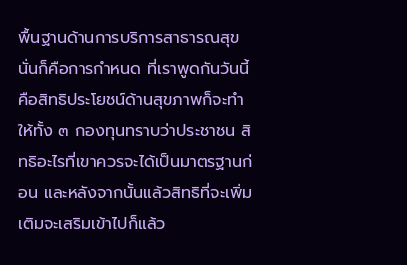พื้นฐานด้านการบริการสาธารณสุข นั่นก็คือการกําหนด ที่เราพูดกันวันนี้คือสิทธิประโยชน์ด้านสุขภาพก็จะทําให้ทั้ง ๓ กองทุนทราบว่าประชาชน สิทธิอะไรที่เขาควรจะได้เป็นมาตรฐานก่อน และหลังจากนั้นแล้วสิทธิที่จะเพิ่มเติมจะเสริมเข้าไปก็แล้ว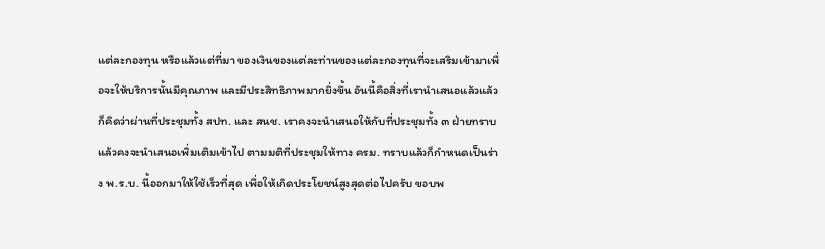แต่ละกองทุน หรือแล้วแต่ที่มา ของเงินของแต่ละท่านของแต่ละกองทุนที่จะเสริมเข้ามาเพื่อจะให้บริการนั้นมีคุณภาพ และมีประสิทธิภาพมากยิ่งขึ้น อันนี้คือสิ่งที่เรานําเสนอแล้วแล้วก็คิดว่าผ่านที่ประชุมทั้ง สปท. และ สนช. เราคงจะนําเสนอให้กับที่ประชุมทั้ง ๓ ฝ่ายทราบแล้วคงจะนําเสนอเพิ่มเติมเข้าไป ตามมติที่ประชุมให้ทาง ครม. ทราบแล้วก็กําหนดเป็นร่าง พ.ร.บ. นี้ออกมาให้ใช้เร็วที่สุด เพื่อให้เกิดประโยชน์สูงสุดต่อไปครับ ขอบพ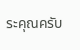ระคุณครับ